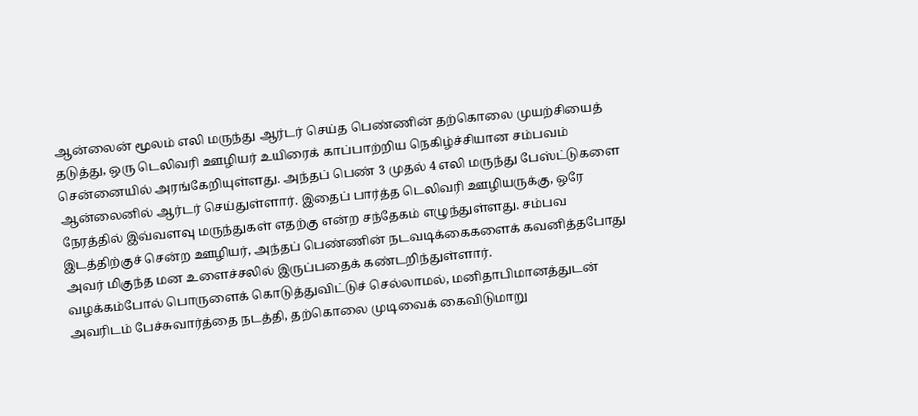ஆன்லைன் மூலம் எலி மருந்து ஆர்டர் செய்த பெண்ணின் தற்கொலை முயற்சியைத் தடுத்து, ஒரு டெலிவரி ஊழியர் உயிரைக் காப்பாற்றிய நெகிழ்ச்சியான சம்பவம் சென்னையில் அரங்கேறியுள்ளது. அந்தப் பெண் 3 முதல் 4 எலி மருந்து பேஸ்ட்டுகளை ஆன்லைனில் ஆர்டர் செய்துள்ளார். இதைப் பார்த்த டெலிவரி ஊழியருக்கு, ஒரே நேரத்தில் இவ்வளவு மருந்துகள் எதற்கு என்ற சந்தேகம் எழுந்துள்ளது. சம்பவ இடத்திற்குச் சென்ற ஊழியர், அந்தப் பெண்ணின் நடவடிக்கைகளைக் கவனித்தபோது அவர் மிகுந்த மன உளைச்சலில் இருப்பதைக் கண்டறிந்துள்ளார்.
வழக்கம்போல் பொருளைக் கொடுத்துவிட்டுச் செல்லாமல், மனிதாபிமானத்துடன் அவரிடம் பேச்சுவார்த்தை நடத்தி, தற்கொலை முடிவைக் கைவிடுமாறு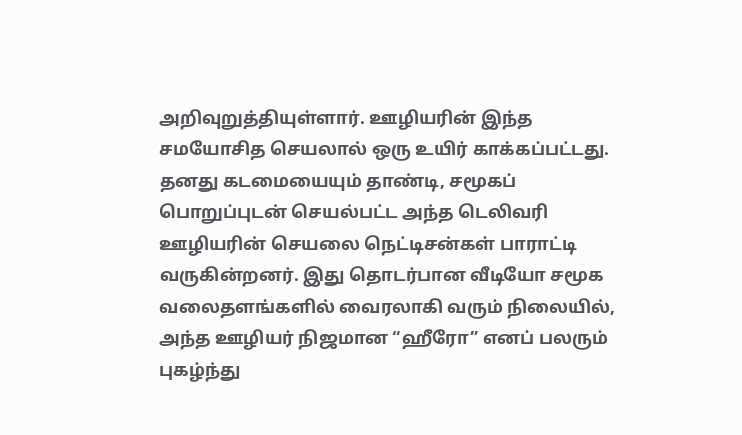அறிவுறுத்தியுள்ளார். ஊழியரின் இந்த சமயோசித செயலால் ஒரு உயிர் காக்கப்பட்டது. தனது கடமையையும் தாண்டி, சமூகப் பொறுப்புடன் செயல்பட்ட அந்த டெலிவரி ஊழியரின் செயலை நெட்டிசன்கள் பாராட்டி வருகின்றனர். இது தொடர்பான வீடியோ சமூக வலைதளங்களில் வைரலாகி வரும் நிலையில், அந்த ஊழியர் நிஜமான “ஹீரோ” எனப் பலரும் புகழ்ந்து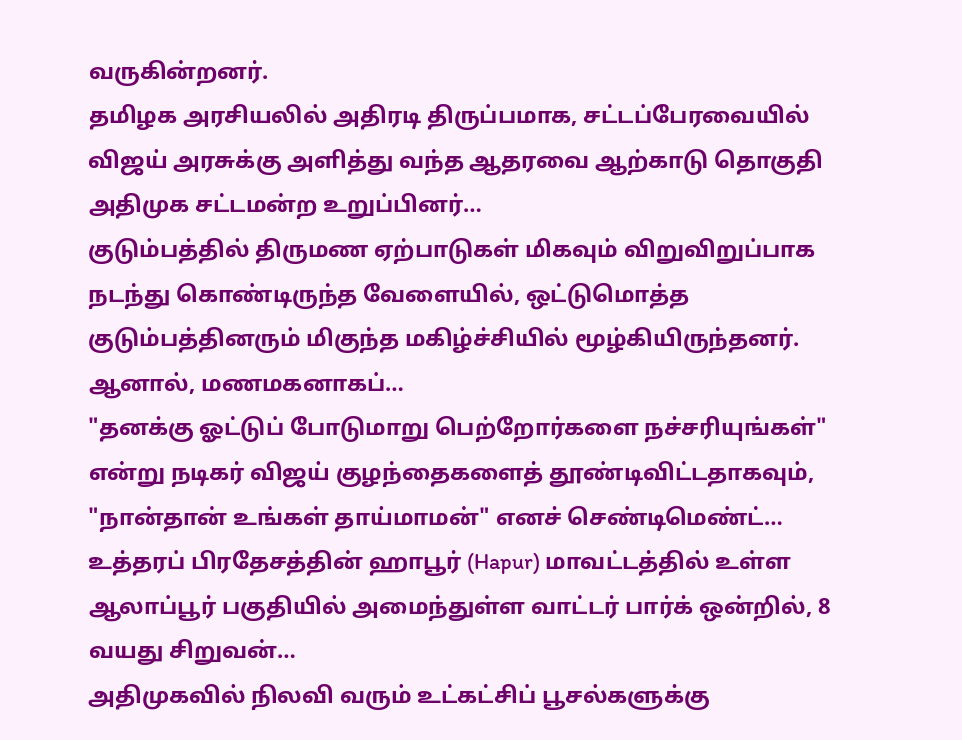வருகின்றனர்.
தமிழக அரசியலில் அதிரடி திருப்பமாக, சட்டப்பேரவையில் விஜய் அரசுக்கு அளித்து வந்த ஆதரவை ஆற்காடு தொகுதி அதிமுக சட்டமன்ற உறுப்பினர்…
குடும்பத்தில் திருமண ஏற்பாடுகள் மிகவும் விறுவிறுப்பாக நடந்து கொண்டிருந்த வேளையில், ஒட்டுமொத்த குடும்பத்தினரும் மிகுந்த மகிழ்ச்சியில் மூழ்கியிருந்தனர். ஆனால், மணமகனாகப்…
"தனக்கு ஓட்டுப் போடுமாறு பெற்றோர்களை நச்சரியுங்கள்" என்று நடிகர் விஜய் குழந்தைகளைத் தூண்டிவிட்டதாகவும், "நான்தான் உங்கள் தாய்மாமன்" எனச் செண்டிமெண்ட்…
உத்தரப் பிரதேசத்தின் ஹாபூர் (Hapur) மாவட்டத்தில் உள்ள ஆலாப்பூர் பகுதியில் அமைந்துள்ள வாட்டர் பார்க் ஒன்றில், 8 வயது சிறுவன்…
அதிமுகவில் நிலவி வரும் உட்கட்சிப் பூசல்களுக்கு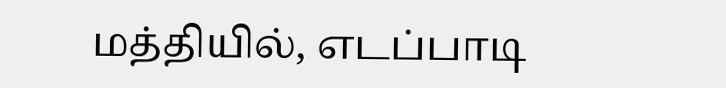மத்தியில், எடப்பாடி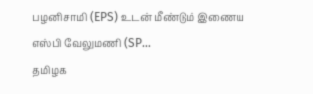பழனிசாமி (EPS) உடன் மீண்டும் இணைய எஸ்பி வேலுமணி (SP…
தமிழக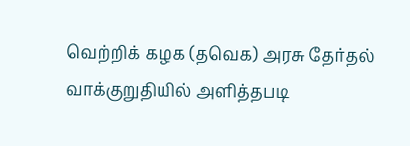வெற்றிக் கழக (தவெக) அரசு தேர்தல் வாக்குறுதியில் அளித்தபடி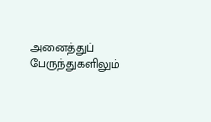அனைத்துப் பேருந்துகளிலும்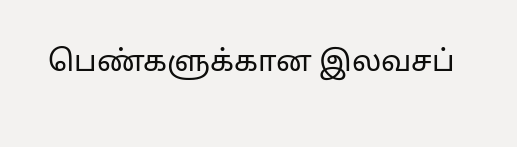பெண்களுக்கான இலவசப்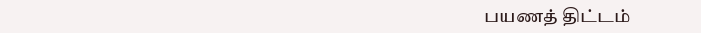பயணத் திட்டம்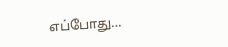எப்போது…